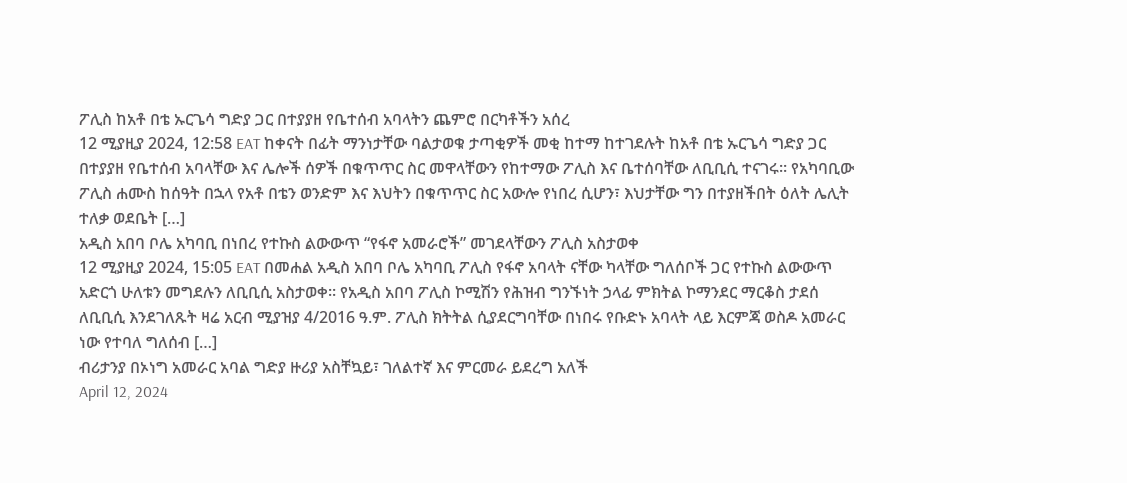ፖሊስ ከአቶ በቴ ኡርጌሳ ግድያ ጋር በተያያዘ የቤተሰብ አባላትን ጨምሮ በርካቶችን አሰረ
12 ሚያዚያ 2024, 12:58 EAT ከቀናት በፊት ማንነታቸው ባልታወቁ ታጣቂዎች መቂ ከተማ ከተገደሉት ከአቶ በቴ ኡርጌሳ ግድያ ጋር በተያያዘ የቤተሰብ አባላቸው እና ሌሎች ሰዎች በቁጥጥር ስር መዋላቸውን የከተማው ፖሊስ እና ቤተሰባቸው ለቢቢሲ ተናገሩ። የአካባቢው ፖሊስ ሐሙስ ከሰዓት በኋላ የአቶ በቴን ወንድም እና እህትን በቁጥጥር ስር አውሎ የነበረ ሲሆን፣ እህታቸው ግን በተያዘችበት ዕለት ሌሊት ተለቃ ወደቤት […]
አዲስ አበባ ቦሌ አካባቢ በነበረ የተኩስ ልውውጥ “የፋኖ አመራሮች” መገደላቸውን ፖሊስ አስታወቀ
12 ሚያዚያ 2024, 15:05 EAT በመሐል አዲስ አበባ ቦሌ አካባቢ ፖሊስ የፋኖ አባላት ናቸው ካላቸው ግለሰቦች ጋር የተኩስ ልውውጥ አድርጎ ሁለቱን መግደሉን ለቢቢሲ አስታወቀ። የአዲስ አበባ ፖሊስ ኮሚሽን የሕዝብ ግንኙነት ኃላፊ ምክትል ኮማንደር ማርቆስ ታደሰ ለቢቢሲ እንደገለጹት ዛሬ አርብ ሚያዝያ 4/2016 ዓ.ም. ፖሊስ ክትትል ሲያደርግባቸው በነበሩ የቡድኑ አባላት ላይ እርምጃ ወስዶ አመራር ነው የተባለ ግለሰብ […]
ብሪታንያ በኦነግ አመራር አባል ግድያ ዙሪያ አስቸኳይ፣ ገለልተኛ እና ምርመራ ይደረግ አለች
April 12, 2024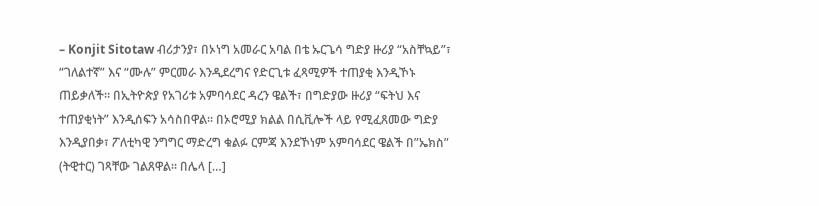– Konjit Sitotaw ብሪታንያ፣ በኦነግ አመራር አባል በቴ ኡርጌሳ ግድያ ዙሪያ “አስቸኳይ”፣ “ገለልተኛ” እና “ሙሉ” ምርመራ እንዲደረግና የድርጊቱ ፈጻሚዎች ተጠያቂ እንዲኾኑ ጠይቃለች። በኢትዮጵያ የአገሪቱ አምባሳደር ዳረን ዌልች፣ በግድያው ዙሪያ “ፍትህ እና ተጠያቂነት” እንዲሰፍን አሳስበዋል። በኦሮሚያ ክልል በሲቪሎች ላይ የሚፈጸመው ግድያ እንዲያበቃ፣ ፖለቲካዊ ንግግር ማድረግ ቁልፉ ርምጃ እንደኾነም አምባሳደር ዌልች በ”ኤክስ” (ትዊተር) ገጻቸው ገልጸዋል። በሌላ […]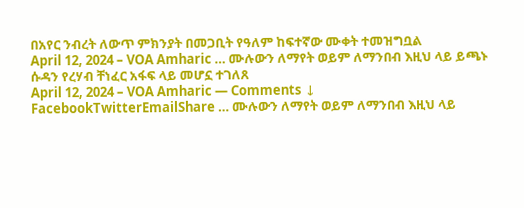በአየር ንብረት ለውጥ ምክንያት በመጋቢት የዓለም ከፍተኛው ሙቀት ተመዝግቧል
April 12, 2024 – VOA Amharic … ሙሉውን ለማየት ወይም ለማንበብ እዚህ ላይ ይጫኑ
ሱዳን የረሃብ ቸነፈር አፋፍ ላይ መሆኗ ተገለጸ
April 12, 2024 – VOA Amharic — Comments ↓ FacebookTwitterEmailShare … ሙሉውን ለማየት ወይም ለማንበብ እዚህ ላይ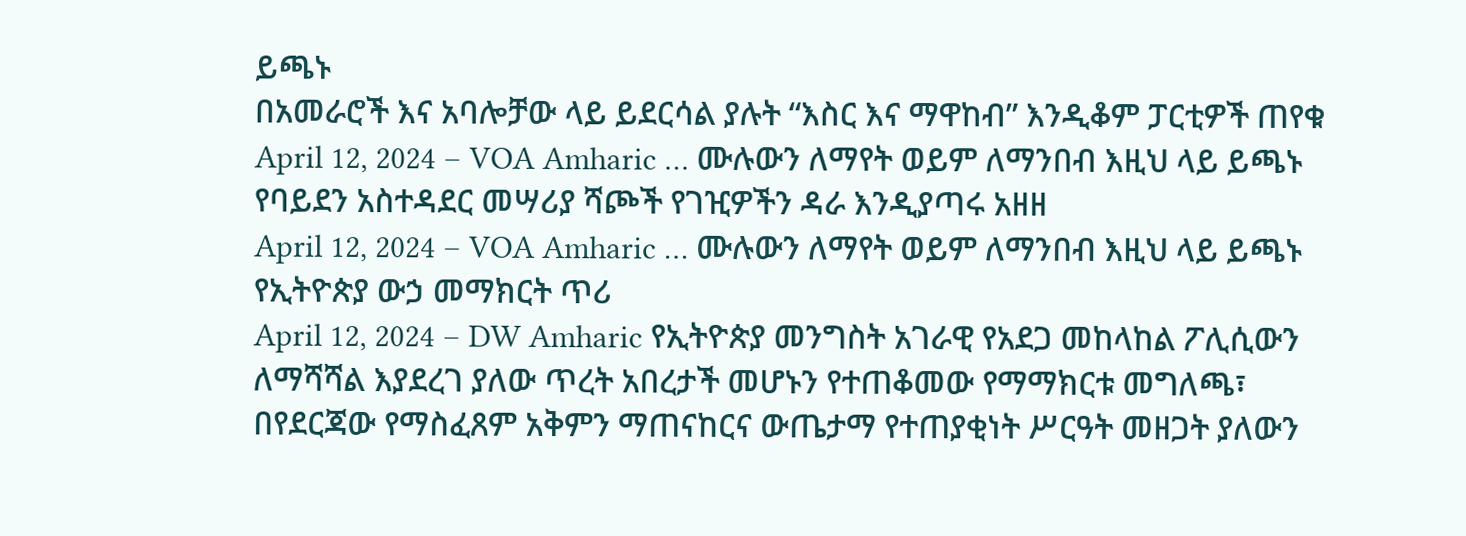ይጫኑ
በአመራሮች እና አባሎቻው ላይ ይደርሳል ያሉት “እስር እና ማዋከብ” እንዲቆም ፓርቲዎች ጠየቁ
April 12, 2024 – VOA Amharic … ሙሉውን ለማየት ወይም ለማንበብ እዚህ ላይ ይጫኑ
የባይደን አስተዳደር መሣሪያ ሻጮች የገዢዎችን ዳራ እንዲያጣሩ አዘዘ
April 12, 2024 – VOA Amharic … ሙሉውን ለማየት ወይም ለማንበብ እዚህ ላይ ይጫኑ
የኢትዮጵያ ውኃ መማክርት ጥሪ
April 12, 2024 – DW Amharic የኢትዮጵያ መንግስት አገራዊ የአደጋ መከላከል ፖሊሲውን ለማሻሻል እያደረገ ያለው ጥረት አበረታች መሆኑን የተጠቆመው የማማክርቱ መግለጫ፣ በየደርጃው የማስፈጸም አቅምን ማጠናከርና ውጤታማ የተጠያቂነት ሥርዓት መዘጋት ያለውን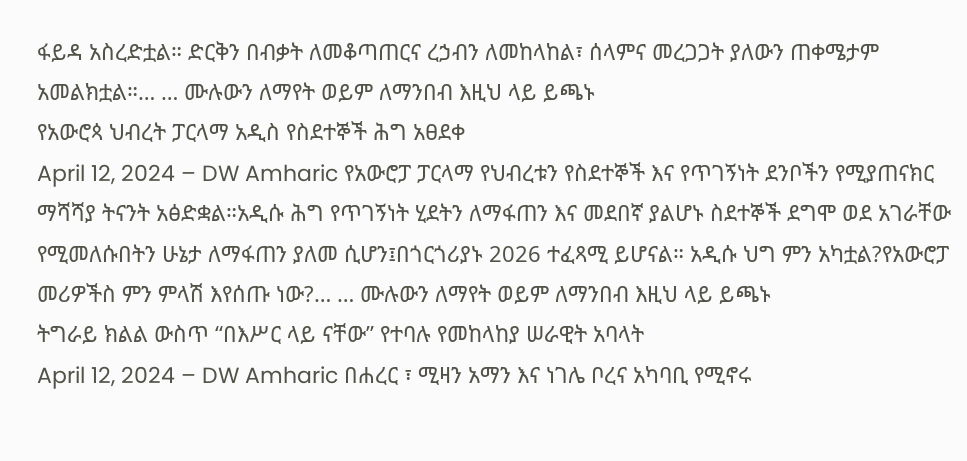ፋይዳ አስረድቷል። ድርቅን በብቃት ለመቆጣጠርና ረኃብን ለመከላከል፣ ሰላምና መረጋጋት ያለውን ጠቀሜታም አመልክቷል።… … ሙሉውን ለማየት ወይም ለማንበብ እዚህ ላይ ይጫኑ
የአውሮጳ ህብረት ፓርላማ አዲስ የስደተኞች ሕግ አፀደቀ
April 12, 2024 – DW Amharic የአውሮፓ ፓርላማ የህብረቱን የስደተኞች እና የጥገኝነት ደንቦችን የሚያጠናክር ማሻሻያ ትናንት አፅድቋል።አዲሱ ሕግ የጥገኝነት ሂደትን ለማፋጠን እና መደበኛ ያልሆኑ ስደተኞች ደግሞ ወደ አገራቸው የሚመለሱበትን ሁኔታ ለማፋጠን ያለመ ሲሆን፤በጎርጎሪያኑ 2026 ተፈጻሚ ይሆናል። አዲሱ ህግ ምን አካቷል?የአውሮፓ መሪዎችስ ምን ምላሽ እየሰጡ ነው?… … ሙሉውን ለማየት ወይም ለማንበብ እዚህ ላይ ይጫኑ
ትግራይ ክልል ውስጥ “በእሥር ላይ ናቸው” የተባሉ የመከላከያ ሠራዊት አባላት
April 12, 2024 – DW Amharic በሐረር ፣ ሚዛን አማን እና ነገሌ ቦረና አካባቢ የሚኖሩ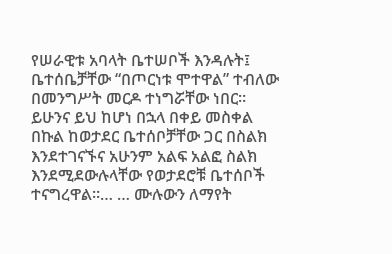የሠራዊቱ አባላት ቤተሠቦች እንዳሉት፤ ቤተሰቤቻቸው “በጦርነቱ ሞተዋል” ተብለው በመንግሥት መርዶ ተነግሯቸው ነበር። ይሁንና ይህ ከሆነ በኋላ በቀይ መስቀል በኩል ከወታደር ቤተሰቦቻቸው ጋር በስልክ እንደተገናኙና አሁንም አልፍ አልፎ ስልክ እንደሚደውሉላቸው የወታደሮቹ ቤተሰቦች ተናግረዋል።… … ሙሉውን ለማየት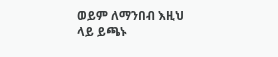ወይም ለማንበብ እዚህ ላይ ይጫኑ